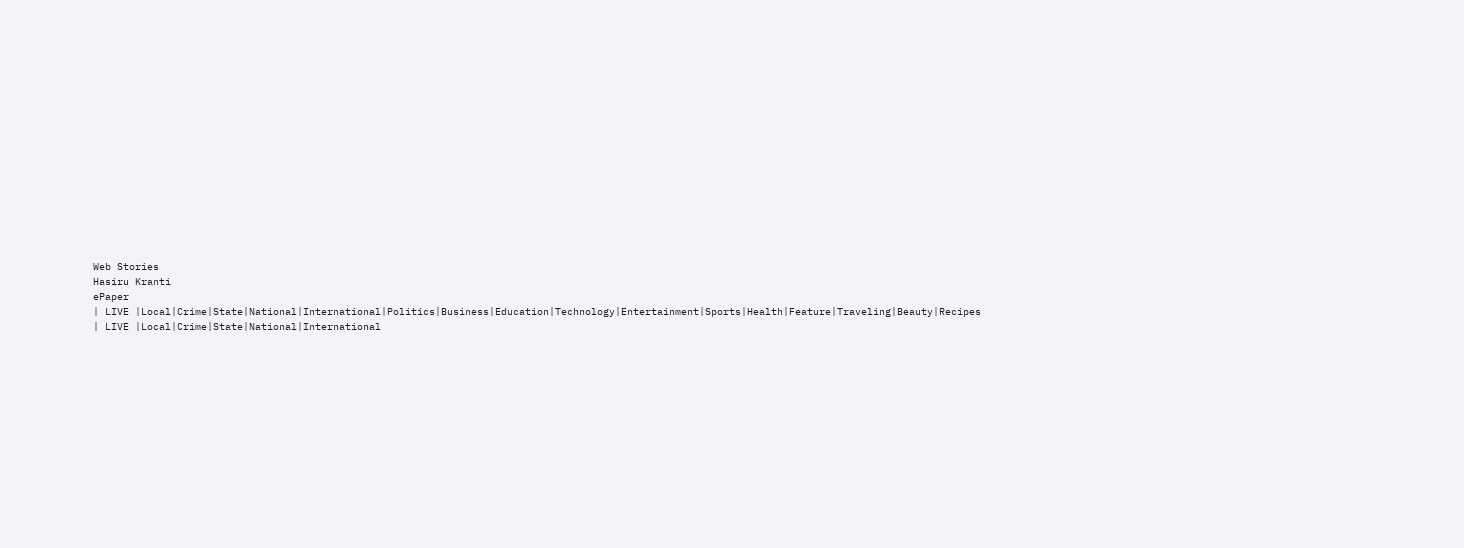Web Stories
Hasiru Kranti
ePaper
| LIVE |Local|Crime|State|National|International|Politics|Business|Education|Technology|Entertainment|Sports|Health|Feature|Traveling|Beauty|Recipes
| LIVE |Local|Crime|State|National|International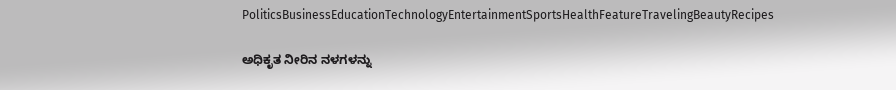PoliticsBusinessEducationTechnologyEntertainmentSportsHealthFeatureTravelingBeautyRecipes

ಅಧಿಕೃತ ನೀರಿನ ನಳಗಳನ್ನು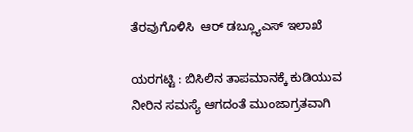ತೆರವುಗೊಳಿಸಿ  ಆರ್ ಡಬ್ಲ್ಯೂಎಸ್ ಇಲಾಖೆ

ಯರಗಟ್ಟಿ : ಬಿಸಿಲಿನ ತಾಪಮಾನಕ್ಕೆ ಕುಡಿಯುವ ನೀರಿನ ಸಮಸ್ಯೆ ಆಗದಂತೆ ಮುಂಜಾಗ್ರತವಾಗಿ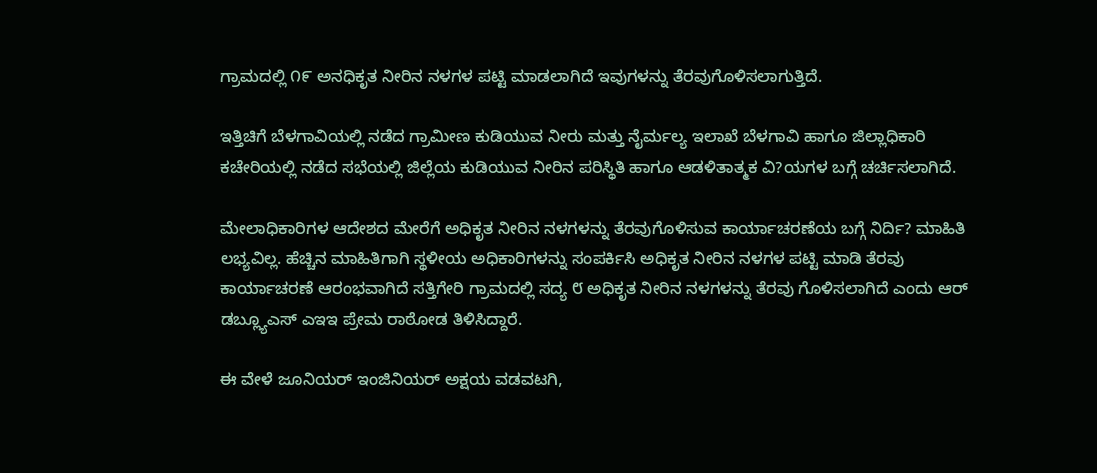ಗ್ರಾಮದಲ್ಲಿ ೧೯ ಅನಧಿಕೃತ ನೀರಿನ ನಳಗಳ ಪಟ್ಟಿ ಮಾಡಲಾಗಿದೆ ಇವುಗಳನ್ನು ತೆರವುಗೊಳಿಸಲಾಗುತ್ತಿದೆ.

ಇತ್ತಿಚಿಗೆ ಬೆಳಗಾವಿಯಲ್ಲಿ ನಡೆದ ಗ್ರಾಮೀಣ ಕುಡಿಯುವ ನೀರು ಮತ್ತು ನೈರ್ಮಲ್ಯ ಇಲಾಖೆ ಬೆಳಗಾವಿ ಹಾಗೂ ಜಿಲ್ಲಾಧಿಕಾರಿ ಕಚೇರಿಯಲ್ಲಿ ನಡೆದ ಸಭೆಯಲ್ಲಿ ಜಿಲ್ಲೆಯ ಕುಡಿಯುವ ನೀರಿನ ಪರಿಸ್ಥಿತಿ ಹಾಗೂ ಆಡಳಿತಾತ್ಮಕ ವಿ?ಯಗಳ ಬಗ್ಗೆ ಚರ್ಚಿಸಲಾಗಿದೆ.

ಮೇಲಾಧಿಕಾರಿಗಳ ಆದೇಶದ ಮೇರೆಗೆ ಅಧಿಕೃತ ನೀರಿನ ನಳಗಳನ್ನು ತೆರವುಗೊಳಿಸುವ ಕಾರ್ಯಾಚರಣೆಯ ಬಗ್ಗೆ ನಿರ್ದಿ? ಮಾಹಿತಿ ಲಭ್ಯವಿಲ್ಲ. ಹೆಚ್ಚಿನ ಮಾಹಿತಿಗಾಗಿ ಸ್ಥಳೀಯ ಅಧಿಕಾರಿಗಳನ್ನು ಸಂಪರ್ಕಿಸಿ ಅಧಿಕೃತ ನೀರಿನ ನಳಗಳ ಪಟ್ಟಿ ಮಾಡಿ ತೆರವು ಕಾರ್ಯಾಚರಣೆ ಆರಂಭವಾಗಿದೆ ಸತ್ತಿಗೇರಿ ಗ್ರಾಮದಲ್ಲಿ ಸದ್ಯ ೮ ಅಧಿಕೃತ ನೀರಿನ ನಳಗಳನ್ನು ತೆರವು ಗೊಳಿಸಲಾಗಿದೆ ಎಂದು ಆರ್ ಡಬ್ಲ್ಯೂಎಸ್ ಎಇಇ ಪ್ರೇಮ ರಾಠೋಡ ತಿಳಿಸಿದ್ದಾರೆ.

ಈ ವೇಳೆ ಜೂನಿಯರ್ ಇಂಜಿನಿಯರ್ ಅಕ್ಷಯ ವಡವಟಗಿ,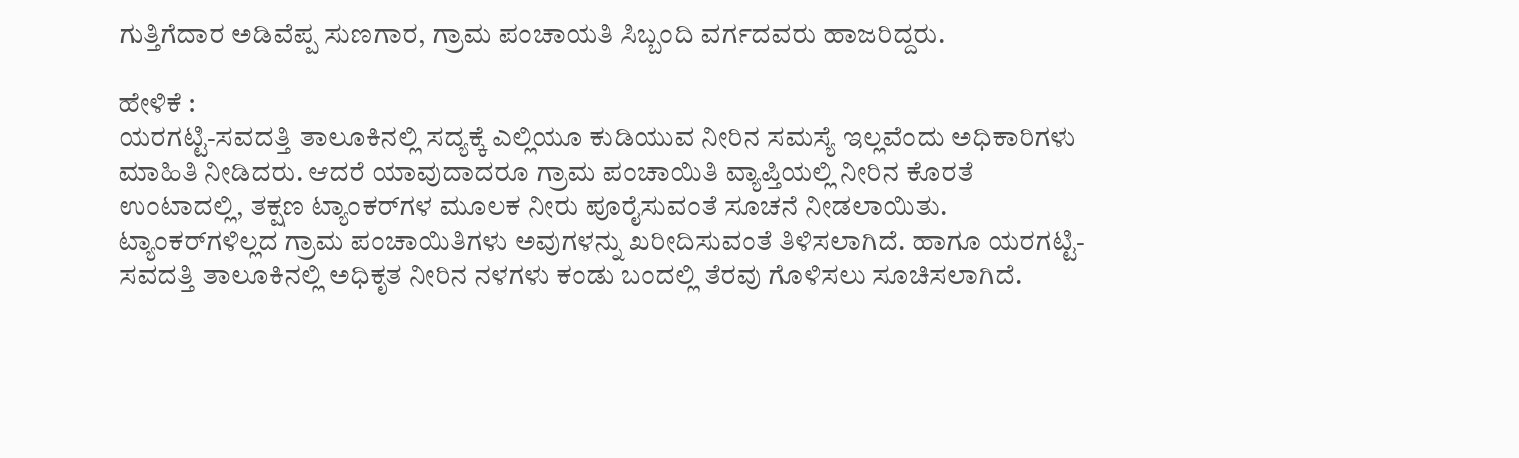ಗುತ್ತಿಗೆದಾರ ಅಡಿವೆಪ್ಪ ಸುಣಗಾರ, ಗ್ರಾಮ ಪಂಚಾಯತಿ ಸಿಬ್ಬಂದಿ ವರ್ಗದವರು ಹಾಜರಿದ್ದರು.

ಹೇಳಿಕೆ :
ಯರಗಟ್ಟಿ-ಸವದತ್ತಿ ತಾಲೂಕಿನಲ್ಲಿ ಸದ್ಯಕ್ಕೆ ಎಲ್ಲಿಯೂ ಕುಡಿಯುವ ನೀರಿನ ಸಮಸ್ಯೆ ಇಲ್ಲವೆಂದು ಅಧಿಕಾರಿಗಳು ಮಾಹಿತಿ ನೀಡಿದರು. ಆದರೆ ಯಾವುದಾದರೂ ಗ್ರಾಮ ಪಂಚಾಯಿತಿ ವ್ಯಾಪ್ತಿಯಲ್ಲಿ ನೀರಿನ ಕೊರತೆ ಉಂಟಾದಲ್ಲಿ, ತಕ್ಷಣ ಟ್ಯಾಂಕರ್‌ಗಳ ಮೂಲಕ ನೀರು ಪೂರೈಸುವಂತೆ ಸೂಚನೆ ನೀಡಲಾಯಿತು. ಟ್ಯಾಂಕರ್‌ಗಳಿಲ್ಲದ ಗ್ರಾಮ ಪಂಚಾಯಿತಿಗಳು ಅವುಗಳನ್ನು ಖರೀದಿಸುವಂತೆ ತಿಳಿಸಲಾಗಿದೆ. ಹಾಗೂ ಯರಗಟ್ಟಿ- ಸವದತ್ತಿ ತಾಲೂಕಿನಲ್ಲಿ ಅಧಿಕೃತ ನೀರಿನ ನಳಗಳು ಕಂಡು ಬಂದಲ್ಲಿ ತೆರವು ಗೊಳಿಸಲು ಸೂಚಿಸಲಾಗಿದೆ.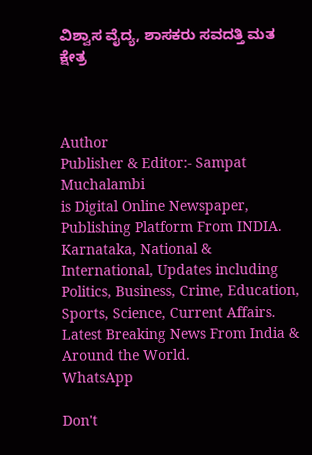ವಿಶ್ವಾಸ ವೈದ್ಯ, ಶಾಸಕರು ಸವದತ್ತಿ ಮತ ಕ್ಷೇತ್ರ



Author
Publisher & Editor:- Sampat Muchalambi
is Digital Online Newspaper, Publishing Platform From INDIA. Karnataka, National & International, Updates including Politics, Business, Crime, Education, Sports, Science, Current Affairs. Latest Breaking News From India & Around the World.
WhatsApp

Don't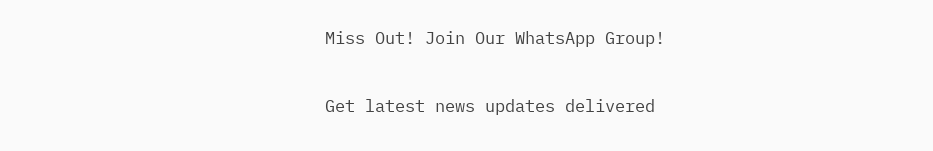Miss Out! Join Our WhatsApp Group!

Get latest news updates delivered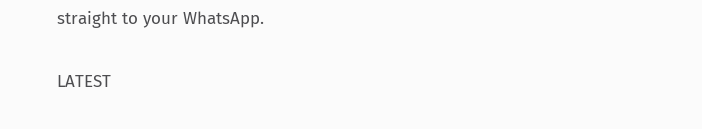straight to your WhatsApp.

LATEST